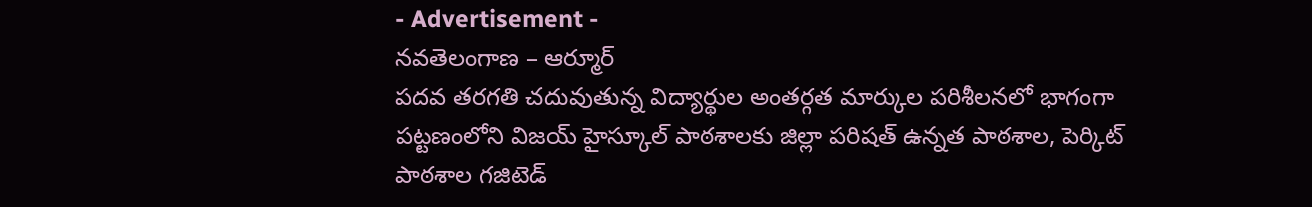- Advertisement -
నవతెలంగాణ – ఆర్మూర్
పదవ తరగతి చదువుతున్న విద్యార్థుల అంతర్గత మార్కుల పరిశీలనలో భాగంగా పట్టణంలోని విజయ్ హైస్కూల్ పాఠశాలకు జిల్లా పరిషత్ ఉన్నత పాఠశాల, పెర్కిట్ పాఠశాల గజిటెడ్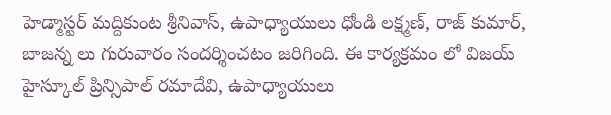హెడ్మాస్టర్ మద్దికుంట శ్రీనివాస్, ఉపాధ్యాయులు ధోండి లక్ష్మణ్, రాజ్ కుమార్, బాజన్న లు గురువారం సందర్శించటం జరిగింది. ఈ కార్యక్రమం లో విజయ్ హైస్కూల్ ప్రిన్సిపాల్ రమాదేవి, ఉపాధ్యాయులు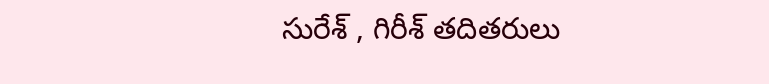సురేశ్ , గిరీశ్ తదితరులు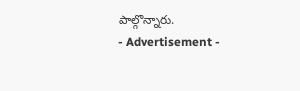పాల్గొన్నారు.
- Advertisement -